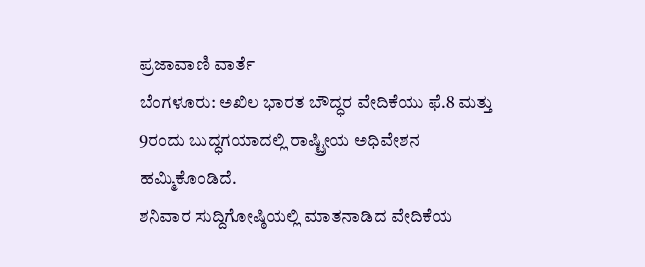ಪ್ರಜಾವಾಣಿ ವಾರ್ತೆ
ಬೆಂಗಳೂರು: ಅಖಿಲ ಭಾರತ ಬೌದ್ಧರ ವೇದಿಕೆಯು ಫೆ.8 ಮತ್ತು 9ರಂದು ಬುದ್ಧಗಯಾದಲ್ಲಿ ರಾಷ್ಟ್ರೀಯ ಅಧಿವೇಶನ ಹಮ್ಮಿಕೊಂಡಿದೆ.
ಶನಿವಾರ ಸುದ್ದಿಗೋಷ್ಠಿಯಲ್ಲಿ ಮಾತನಾಡಿದ ವೇದಿಕೆಯ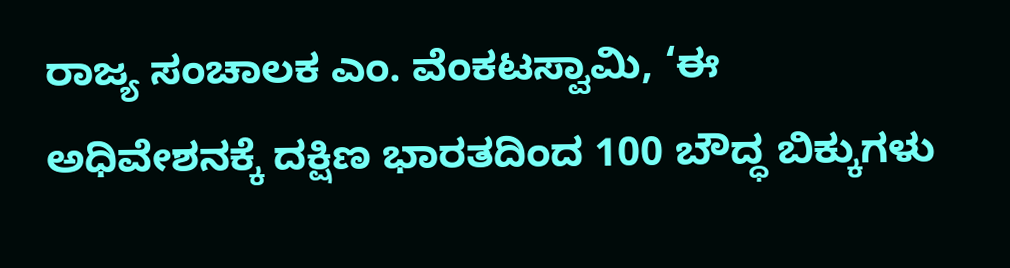ರಾಜ್ಯ ಸಂಚಾಲಕ ಎಂ. ವೆಂಕಟಸ್ವಾಮಿ, ‘ಈ ಅಧಿವೇಶನಕ್ಕೆ ದಕ್ಷಿಣ ಭಾರತದಿಂದ 100 ಬೌದ್ಧ ಬಿಕ್ಕುಗಳು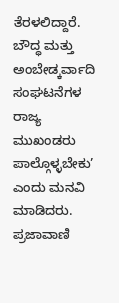ತೆರಳಲಿದ್ದಾರೆ. ಬೌದ್ಧ ಮತ್ತು ಅಂಬೇಡ್ಕರ್ವಾದಿ ಸಂಘಟನೆಗಳ ರಾಜ್ಯ ಮುಖಂಡರು ಪಾಲ್ಗೊಳ್ಳಬೇಕು’ ಎಂದು ಮನವಿ ಮಾಡಿದರು.
ಪ್ರಜಾವಾಣಿ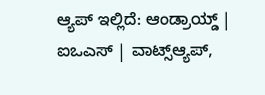ಆ್ಯಪ್ ಇಲ್ಲಿದೆ: ಆಂಡ್ರಾಯ್ಡ್ | ಐಒಎಸ್ | ವಾಟ್ಸ್ಆ್ಯಪ್,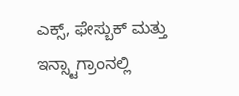ಎಕ್ಸ್, ಫೇಸ್ಬುಕ್ ಮತ್ತು ಇನ್ಸ್ಟಾಗ್ರಾಂನಲ್ಲಿ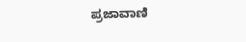ಪ್ರಜಾವಾಣಿ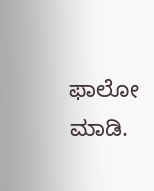ಫಾಲೋ ಮಾಡಿ.